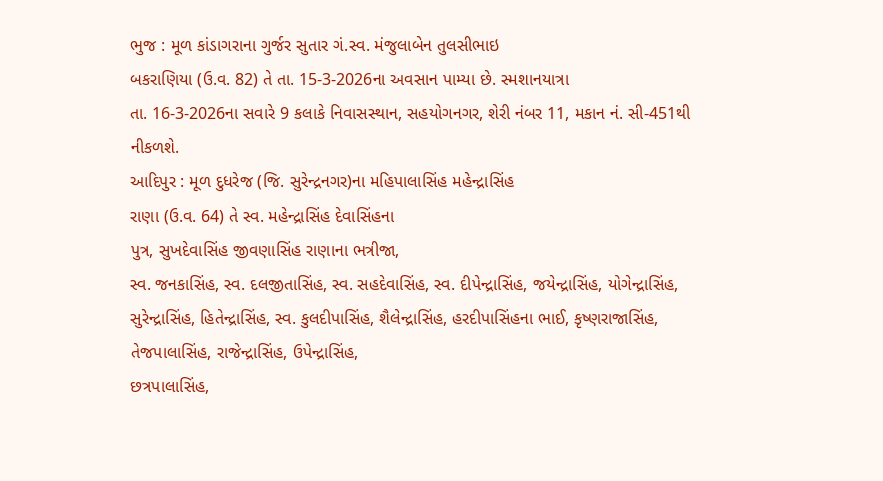ભુજ : મૂળ કાંડાગરાના ગુર્જર સુતાર ગં.સ્વ. મંજુલાબેન તુલસીભાઇ
બકરાણિયા (ઉ.વ. 82) તે તા. 15-3-2026ના અવસાન પામ્યા છે. સ્મશાનયાત્રા
તા. 16-3-2026ના સવારે 9 કલાકે નિવાસસ્થાન, સહયોગનગર, શેરી નંબર 11, મકાન નં. સી-451થી નીકળશે.
આદિપુર : મૂળ દુધરેજ (જિ. સુરેન્દ્રનગર)ના મહિપાલાસિંહ મહેન્દ્રાસિંહ
રાણા (ઉ.વ. 64) તે સ્વ. મહેન્દ્રાસિંહ દેવાસિંહના
પુત્ર, સુખદેવાસિંહ જીવણાસિંહ રાણાના ભત્રીજા,
સ્વ. જનકાસિંહ, સ્વ. દલજીતાસિંહ, સ્વ. સહદેવાસિંહ, સ્વ. દીપેન્દ્રાસિંહ, જયેન્દ્રાસિંહ, યોગેન્દ્રાસિંહ, સુરેન્દ્રાસિંહ, હિતેન્દ્રાસિંહ, સ્વ. કુલદીપાસિંહ, શૈલેન્દ્રાસિંહ, હરદીપાસિંહના ભાઈ, કૃષ્ણરાજાસિંહ, તેજપાલાસિંહ, રાજેન્દ્રાસિંહ, ઉપેન્દ્રાસિંહ,
છત્રપાલાસિંહ,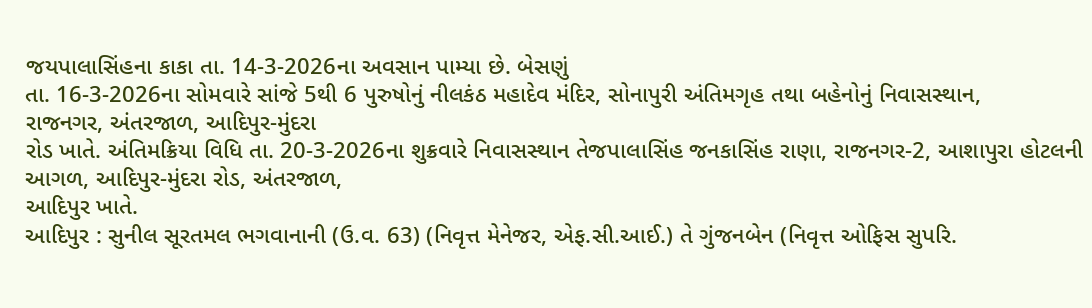જયપાલાસિંહના કાકા તા. 14-3-2026ના અવસાન પામ્યા છે. બેસણું
તા. 16-3-2026ના સોમવારે સાંજે 5થી 6 પુરુષોનું નીલકંઠ મહાદેવ મંદિર, સોનાપુરી અંતિમગૃહ તથા બહેનોનું નિવાસસ્થાન,
રાજનગર, અંતરજાળ, આદિપુર-મુંદરા
રોડ ખાતે. અંતિમક્રિયા વિધિ તા. 20-3-2026ના શુક્રવારે નિવાસસ્થાન તેજપાલાસિંહ જનકાસિંહ રાણા, રાજનગર-2, આશાપુરા હોટલની આગળ, આદિપુર-મુંદરા રોડ, અંતરજાળ,
આદિપુર ખાતે.
આદિપુર : સુનીલ સૂરતમલ ભગવાનાની (ઉ.વ. 63) (નિવૃત્ત મેનેજર, એફ.સી.આઈ.) તે ગુંજનબેન (નિવૃત્ત ઓફિસ સુપરિ.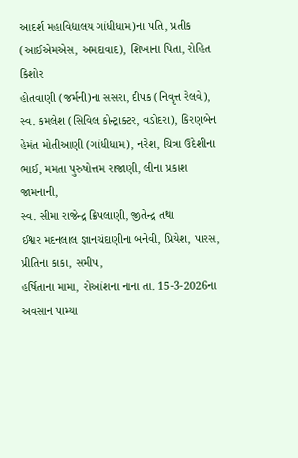આદર્શ મહાવિદ્યાલય ગાંધીધામ)ના પતિ, પ્રતીક (આઈએમએસ, અમદાવાદ), શિખાના પિતા, રોહિત કિશોર
હોતવાણી (જર્મની)ના સસરા, દીપક (નિવૃત્ત રેલવે), સ્વ. કમલેશ (સિવિલ કોન્ટ્રાક્ટર, વડોદરા), કિરણબેન હેમંત મોતીઆણી (ગાંધીધામ), નરેશ, ચિત્રા ઉદેશીના ભાઈ, મમતા પુરુષોત્તમ રાજાણી, લીના પ્રકાશ જામનાની,
સ્વ. સીમા રાજેન્દ્ર ક્રિપલાણી, જીતેન્દ્ર તથા
ઈશ્વર મદનલાલ જ્ઞાનચંદાણીના બનેવી, પ્રિયેશ, પારસ, પ્રીતિના કાકા, સમીપ,
હર્ષિતાના મામા, રોઆંશના નાના તા. 15-3-2026ના અવસાન પામ્યા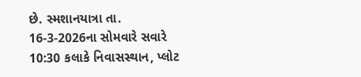છે. સ્મશાનયાત્રા તા. 16-3-2026ના સોમવારે સવારે 10:30 કલાકે નિવાસસ્થાન, પ્લોટ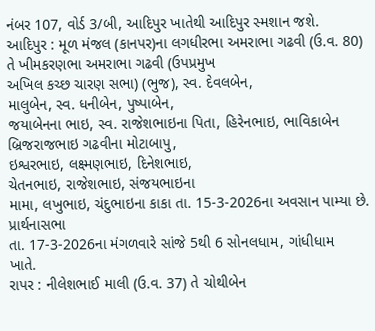નંબર 107, વોર્ડ 3/બી, આદિપુર ખાતેથી આદિપુર સ્મશાન જશે.
આદિપુર : મૂળ મંજલ (કાનપર)ના લગધીરભા અમરાભા ગઢવી (ઉ.વ. 80) તે ખીમકરણભા અમરાભા ગઢવી (ઉપપ્રમુખ
અખિલ કચ્છ ચારણ સભા) (ભુજ), સ્વ. દેવલબેન,
માલુબેન, સ્વ. ધનીબેન, પુષ્પાબેન,
જયાબેનના ભાઇ, સ્વ. રાજેશભાઇના પિતા, હિરેનભાઇ, ભાવિકાબેન બ્રિજરાજભાઇ ગઢવીના મોટાબાપુ,
ઇશ્વરભાઇ, લક્ષ્મણભાઇ, દિનેશભાઇ,
ચેતનભાઇ, રાજેશભાઇ, સંજયભાઇના
મામા, લખુભાઇ, ચંદુભાઇના કાકા તા. 15-3-2026ના અવસાન પામ્યા છે. પ્રાર્થનાસભા
તા. 17-3-2026ના મંગળવારે સાંજે 5થી 6 સોનલધામ, ગાંધીધામ
ખાતે.
રાપર : નીલેશભાઈ માલી (ઉ.વ. 37) તે ચોથીબેન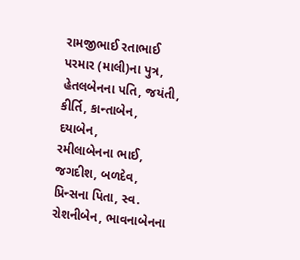રામજીભાઈ રતાભાઈ પરમાર (માલી)ના પુત્ર, હેતલબેનના પતિ, જયંતી,
કીર્તિ, કાન્તાબેન, દયાબેન,
રમીલાબેનના ભાઈ, જગદીશ, બળદેવ,
પ્રિન્સના પિતા, સ્વ. રોશનીબેન, ભાવનાબેનના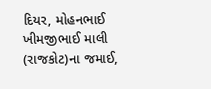દિયર, મોહનભાઈ ખીમજીભાઈ માલી (રાજકોટ)ના જમાઈ,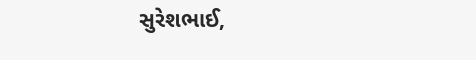સુરેશભાઈ,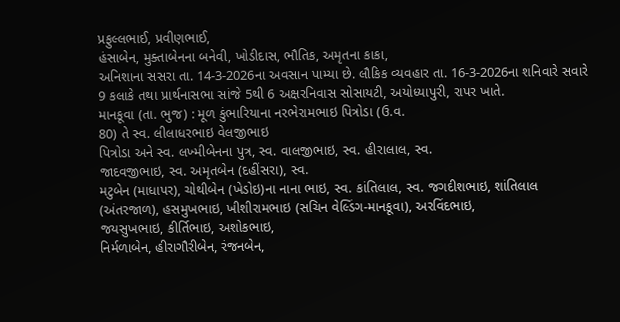પ્રફુલ્લભાઈ, પ્રવીણભાઈ,
હંસાબેન, મુક્તાબેનના બનેવી, ખોડીદાસ, ભૌતિક, અમૃતના કાકા,
અનિશાના સસરા તા. 14-3-2026ના અવસાન પામ્યા છે. લૌકિક વ્યવહાર તા. 16-3-2026ના શનિવારે સવારે 9 કલાકે તથા પ્રાર્થનાસભા સાંજે 5થી 6 અક્ષરનિવાસ સોસાયટી, અયોધ્યાપુરી, રાપર ખાતે.
માનકૂવા (તા. ભુજ) : મૂળ કુંભારિયાના નરભેરામભાઇ પિત્રોડા (ઉ.વ.
80) તે સ્વ. લીલાધરભાઇ વેલજીભાઇ
પિત્રોડા અને સ્વ. લખ્મીબેનના પુત્ર, સ્વ. વાલજીભાઇ, સ્વ. હીરાલાલ, સ્વ.
જાદવજીભાઇ, સ્વ. અમૃતબેન (દહીંસરા), સ્વ.
મટુબેન (માધાપર), ચોથીબેન (ખેડોઇ)ના નાના ભાઇ, સ્વ. કાંતિલાલ, સ્વ. જગદીશભાઇ, શાંતિલાલ (અંતરજાળ), હસમુખભાઇ, ખીશીરામભાઇ (સચિન વેલ્ડિંગ-માનકૂવા), અરવિંદભાઇ,
જયસુખભાઇ, કીર્તિભાઇ, અશોકભાઇ,
નિર્મળાબેન, હીરાગૌરીબેન, રંજનબેન,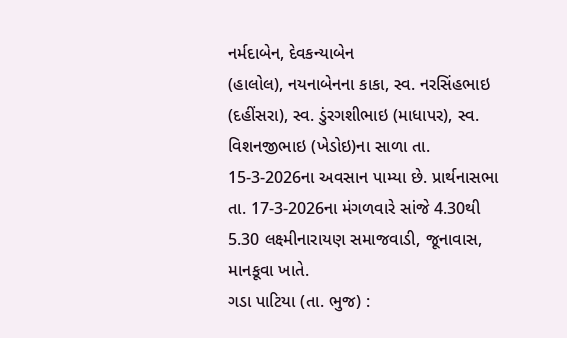નર્મદાબેન, દેવકન્યાબેન
(હાલોલ), નયનાબેનના કાકા, સ્વ. નરસિંહભાઇ
(દહીંસરા), સ્વ. ડુંરગશીભાઇ (માધાપર), સ્વ.
વિશનજીભાઇ (ખેડોઇ)ના સાળા તા. 15-3-2026ના અવસાન પામ્યા છે. પ્રાર્થનાસભા તા. 17-3-2026ના મંગળવારે સાંજે 4.30થી 5.30 લક્ષ્મીનારાયણ સમાજવાડી, જૂનાવાસ, માનકૂવા ખાતે.
ગડા પાટિયા (તા. ભુજ) :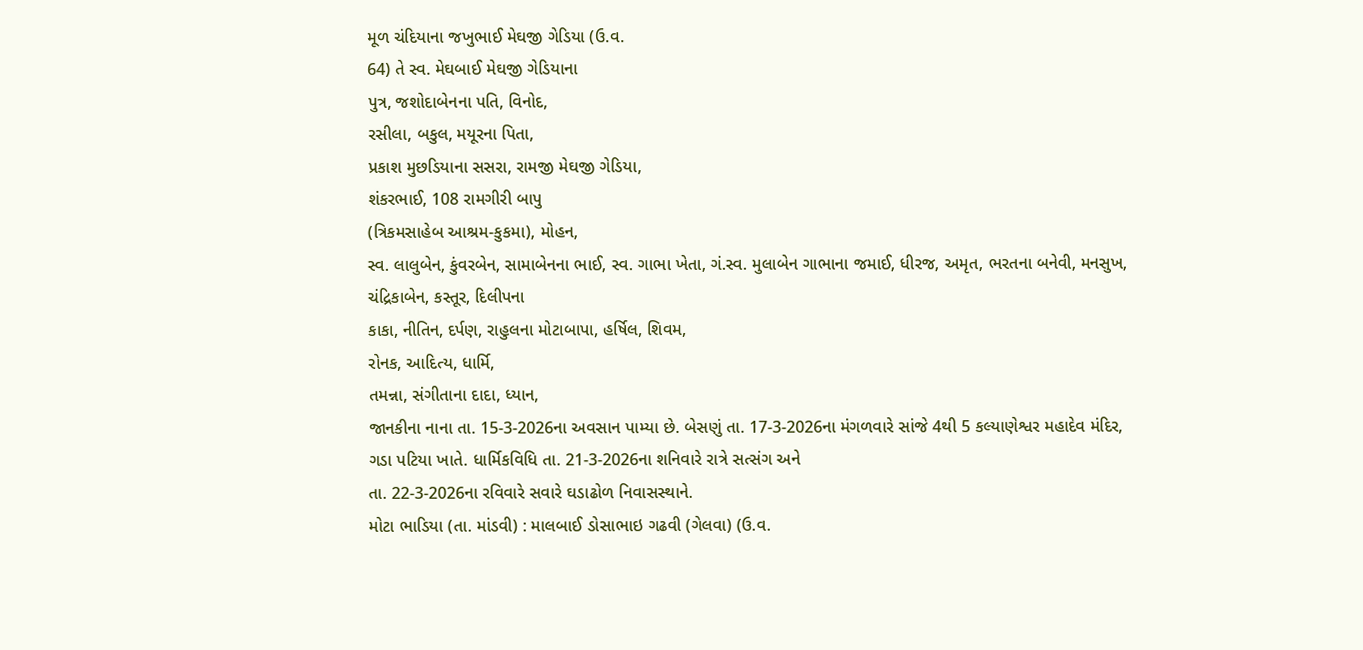મૂળ ચંદિયાના જખુભાઈ મેઘજી ગેડિયા (ઉ.વ.
64) તે સ્વ. મેઘબાઈ મેઘજી ગેડિયાના
પુત્ર, જશોદાબેનના પતિ, વિનોદ,
રસીલા, બકુલ, મયૂરના પિતા,
પ્રકાશ મુછડિયાના સસરા, રામજી મેઘજી ગેડિયા,
શંકરભાઈ, 108 રામગીરી બાપુ
(ત્રિકમસાહેબ આશ્રમ-કુકમા), મોહન,
સ્વ. લાલુબેન, કુંવરબેન, સામાબેનના ભાઈ, સ્વ. ગાભા ખેતા, ગં.સ્વ. મુલાબેન ગાભાના જમાઈ, ધીરજ, અમૃત, ભરતના બનેવી, મનસુખ,
ચંદ્રિકાબેન, કસ્તૂર, દિલીપના
કાકા, નીતિન, દર્પણ, રાહુલના મોટાબાપા, હર્ષિલ, શિવમ,
રોનક, આદિત્ય, ધાર્મિ,
તમન્ના, સંગીતાના દાદા, ધ્યાન,
જાનકીના નાના તા. 15-3-2026ના અવસાન પામ્યા છે. બેસણું તા. 17-3-2026ના મંગળવારે સાંજે 4થી 5 કલ્યાણેશ્વર મહાદેવ મંદિર,
ગડા પટિયા ખાતે. ધાર્મિકવિધિ તા. 21-3-2026ના શનિવારે રાત્રે સત્સંગ અને
તા. 22-3-2026ના રવિવારે સવારે ઘડાઢોળ નિવાસસ્થાને.
મોટા ભાડિયા (તા. માંડવી) : માલબાઈ ડોસાભાઇ ગઢવી (ગેલવા) (ઉ.વ.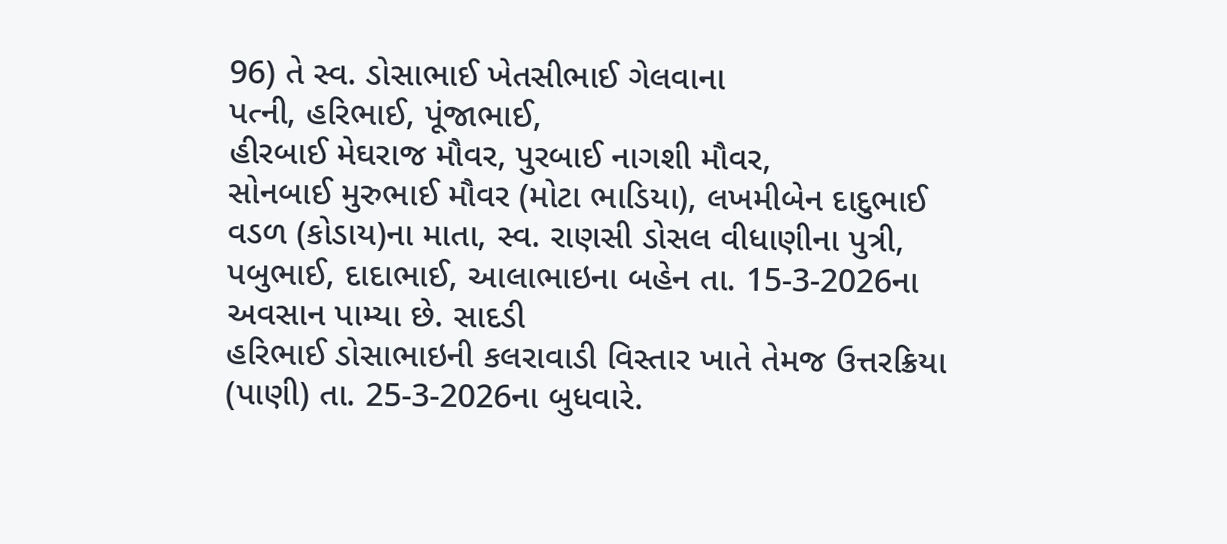96) તે સ્વ. ડોસાભાઈ ખેતસીભાઈ ગેલવાના
પત્ની, હરિભાઈ, પૂંજાભાઈ,
હીરબાઈ મેઘરાજ મૌવર, પુરબાઈ નાગશી મૌવર,
સોનબાઈ મુરુભાઈ મૌવર (મોટા ભાડિયા), લખમીબેન દાદુભાઈ વડળ (કોડાય)ના માતા, સ્વ. રાણસી ડોસલ વીધાણીના પુત્રી, પબુભાઈ, દાદાભાઈ, આલાભાઇના બહેન તા. 15-3-2026ના અવસાન પામ્યા છે. સાદડી
હરિભાઈ ડોસાભાઇની કલરાવાડી વિસ્તાર ખાતે તેમજ ઉત્તરક્રિયા (પાણી) તા. 25-3-2026ના બુધવારે.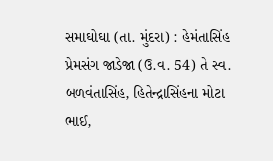સમાઘોઘા (તા. મુંદરા) : હેમંતાસિંહ પ્રેમસંગ જાડેજા (ઉ.વ. 54) તે સ્વ. બળવંતાસિંહ, હિતેન્દ્રાસિંહના મોટા ભાઈ,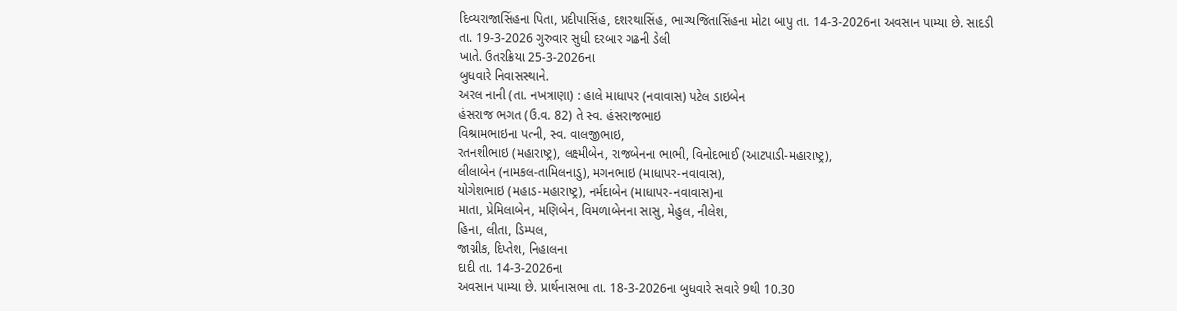દિવ્યરાજાસિંહના પિતા, પ્રદીપાસિંહ, દશરથાસિંહ, ભાગ્યજિતાસિંહના મોટા બાપુ તા. 14-3-2026ના અવસાન પામ્યા છે. સાદડી
તા. 19-3-2026 ગુરુવાર સુધી દરબાર ગઢની ડેલી
ખાતે. ઉતરક્રિયા 25-3-2026ના
બુધવારે નિવાસસ્થાને.
અરલ નાની (તા. નખત્રાણા) : હાલે માધાપર (નવાવાસ) પટેલ ડાઇબેન
હંસરાજ ભગત (ઉ.વ. 82) તે સ્વ. હંસરાજભાઇ
વિશ્રામભાઇના પત્ની, સ્વ. વાલજીભાઇ,
રતનશીભાઇ (મહારાષ્ટ્ર), લક્ષ્મીબેન, રાજબેનના ભાભી, વિનોદભાઈ (આટપાડી-મહારાષ્ટ્ર),
લીલાબેન (નામકલ-તામિલનાડુ), મગનભાઇ (માધાપર-નવાવાસ),
યોગેશભાઇ (મહાડ-મહારાષ્ટ્ર), નર્મદાબેન (માધાપર-નવાવાસ)ના
માતા, પ્રેમિલાબેન, મણિબેન, વિમળાબેનના સાસુ, મેહુલ, નીલેશ,
હિના, લીતા, ડિમ્પલ,
જાગ્નીક, દિપ્તેશ, નિહાલના
દાદી તા. 14-3-2026ના
અવસાન પામ્યા છે. પ્રાર્થનાસભા તા. 18-3-2026ના બુધવારે સવારે 9થી 10.30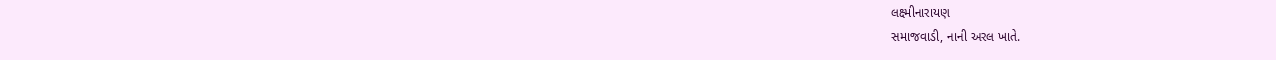લક્ષ્મીનારાયણ
સમાજવાડી, નાની અરલ ખાતે.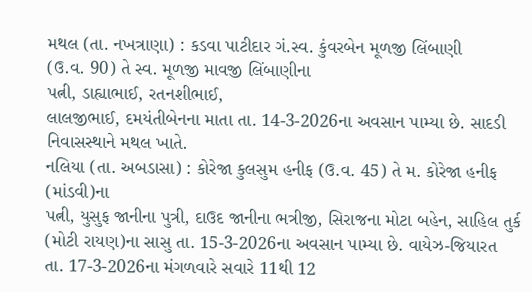મથલ (તા. નખત્રાણા) : કડવા પાટીદાર ગં.સ્વ. કુંવરબેન મૂળજી લિંબાણી
(ઉ.વ. 90) તે સ્વ. મૂળજી માવજી લિંબાણીના
પત્ની, ડાહ્યાભાઈ, રતનશીભાઈ,
લાલજીભાઈ, દમયંતીબેનના માતા તા. 14-3-2026ના અવસાન પામ્યા છે. સાદડી
નિવાસસ્થાને મથલ ખાતે.
નલિયા (તા. અબડાસા) : કોરેજા કુલસુમ હનીફ (ઉ.વ. 45) તે મ. કોરેજા હનીફ (માંડવી)ના
પત્ની, યુસુફ જાનીના પુત્રી, દાઉદ જાનીના ભત્રીજી, સિરાજના મોટા બહેન, સાહિલ તુર્ક (મોટી રાયણ)ના સાસુ તા. 15-3-2026ના અવસાન પામ્યા છે. વાયેઝ-જિયારત
તા. 17-3-2026ના મંગળવારે સવારે 11થી 12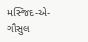મસ્જિદ-એ-ગૌસુલ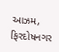આઝમ, ફિરદોષનગર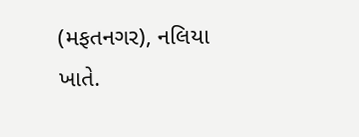(મફતનગર), નલિયા ખાતે.